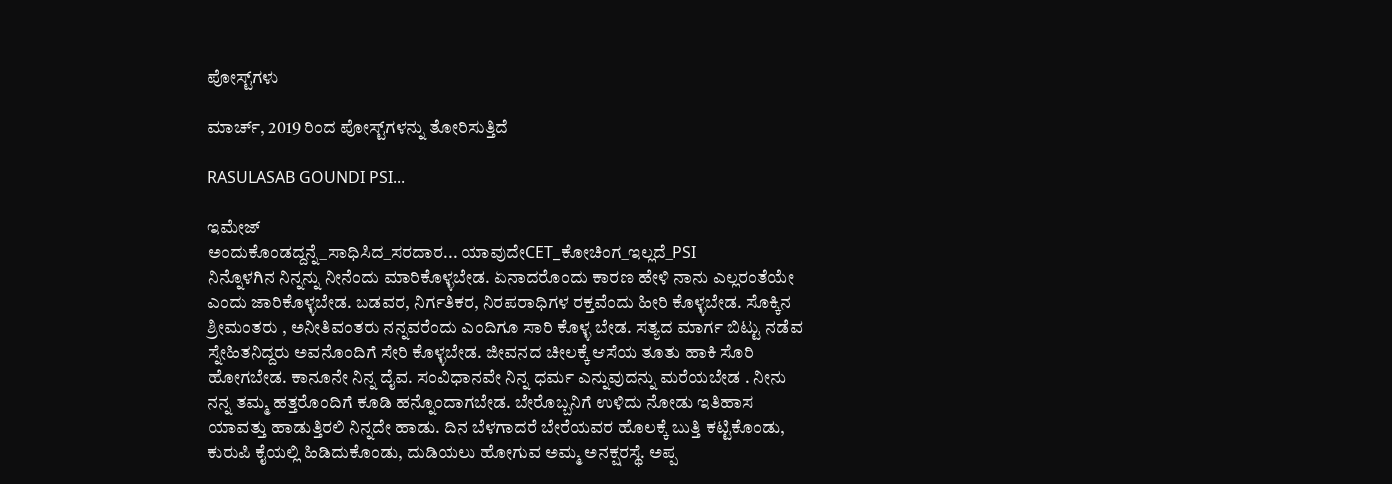ಪೋಸ್ಟ್‌ಗಳು

ಮಾರ್ಚ್, 2019 ರಿಂದ ಪೋಸ್ಟ್‌ಗಳನ್ನು ತೋರಿಸುತ್ತಿದೆ

RASULASAB GOUNDI PSI...

ಇಮೇಜ್
ಅಂದುಕೊಂಡದ್ದನ್ನೆ_ಸಾಧಿಸಿದ_ಸರದಾರ... ಯಾವುದೇCET_ಕೋಚಿಂಗ_ಇಲ್ಲದೆ_PSI                         ನಿನ್ನೊಳಗಿನ ನಿನ್ನನ್ನು ನೀನೆಂದು ಮಾರಿಕೊಳ್ಳಬೇಡ. ಏನಾದರೊಂದು ಕಾರಣ ಹೇಳಿ ನಾನು ಎಲ್ಲರಂತೆಯೇ ಎಂದು ಜಾರಿಕೊಳ್ಳಬೇಡ. ಬಡವರ, ನಿರ್ಗತಿಕರ, ನಿರಪರಾಧಿಗಳ ರಕ್ತವೆಂದು ಹೀರಿ ಕೊಳ್ಳಬೇಡ. ಸೊಕ್ಕಿನ ಶ್ರೀಮಂತರು , ಅನೀತಿವಂತರು ನನ್ನವರೆಂದು ಎಂದಿಗೂ ಸಾರಿ ಕೊಳ್ಳ ಬೇಡ. ಸತ್ಯದ ಮಾರ್ಗ ಬಿಟ್ಟು ನಡೆವ ಸ್ನೇಹಿತನಿದ್ದರು ಅವನೊಂದಿಗೆ ಸೇರಿ ಕೊಳ್ಳಬೇಡ. ಜೀವನದ ಚೀಲಕ್ಕೆ ಆಸೆಯ ತೂತು ಹಾಕಿ ಸೊರಿ ಹೋಗಬೇಡ. ಕಾನೂನೇ ನಿನ್ನ ದೈವ. ಸಂವಿಧಾನವೇ ನಿನ್ನ ಧರ್ಮ ಎನ್ನುವುದನ್ನು ಮರೆಯಬೇಡ . ನೀನು ನನ್ನ ತಮ್ಮ ಹತ್ತರೊಂದಿಗೆ ಕೂಡಿ ಹನ್ನೊಂದಾಗಬೇಡ. ಬೇರೊಬ್ಬನಿಗೆ ಉಳಿದು ನೋಡು ಇತಿಹಾಸ ಯಾವತ್ತು ಹಾಡುತ್ತಿರಲಿ ನಿನ್ನದೇ ಹಾಡು. ದಿನ ಬೆಳಗಾದರೆ ಬೇರೆಯವರ ಹೊಲಕ್ಕೆ ಬುತ್ತಿ ಕಟ್ಟಿಕೊಂಡು, ಕುರುಪಿ ಕೈಯಲ್ಲಿ ಹಿಡಿದುಕೊಂಡು, ದುಡಿಯಲು ಹೋಗುವ ಅಮ್ಮ ಅನಕ್ಷರಸ್ಥೆ. ಅಪ್ಪ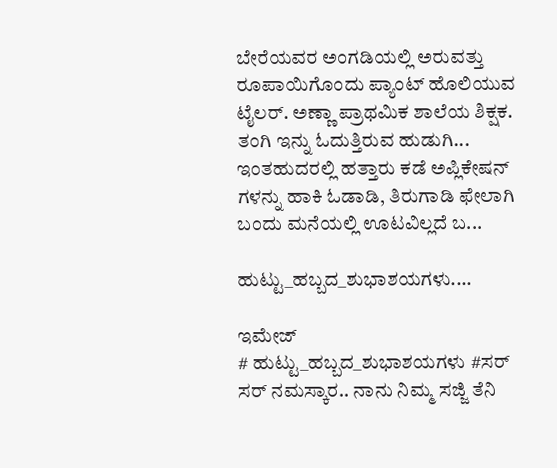ಬೇರೆಯವರ ಅಂಗಡಿಯಲ್ಲಿ ಅರುವತ್ತು ರೂಪಾಯಿಗೊಂದು ಪ್ಯಾಂಟ್ ಹೊಲಿಯುವ ಟೈಲರ್. ಅಣ್ಣಾ ಪ್ರಾಥಮಿಕ ಶಾಲೆಯ ಶಿಕ್ಷಕ. ತಂಗಿ ಇನ್ನು ಓದುತ್ತಿರುವ ಹುಡುಗಿ... ಇಂತಹುದರಲ್ಲಿ ಹತ್ತಾರು ಕಡೆ ಅಪ್ಲಿಕೇಷನ್ ಗಳನ್ನು ಹಾಕಿ ಓಡಾಡಿ, ತಿರುಗಾಡಿ ಫೇಲಾಗಿ ಬಂದು ಮನೆಯಲ್ಲಿ ಊಟವಿಲ್ಲದೆ ಬ...

ಹುಟ್ಟು_ಹಬ್ಬದ_ಶುಭಾಶಯಗಳು....

ಇಮೇಜ್
# ಹುಟ್ಟು_ಹಬ್ಬದ_ಶುಭಾಶಯಗಳು #ಸರ್               ಸರ್ ನಮಸ್ಕಾರ.. ನಾನು ನಿಮ್ಮ ಸಜ್ಜಿ ತೆನಿ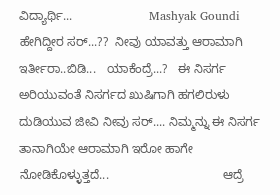ವಿದ್ಯಾರ್ಥಿ...                      Mashyak Goundi  ಹೇಗಿದ್ದೀರ ಸರ್...??  ನೀವು ಯಾವತ್ತು ಆರಾಮಾಗಿ ಇರ್ತೀರಾ..ಬಿಡಿ...   ಯಾಕೆಂದ್ರೆ...?   ಈ ನಿಸರ್ಗ ಅರಿಯುವಂತೆ ನಿಸರ್ಗದ ಖುಷಿಗಾಗಿ ಹಗಲಿರುಳು ದುಡಿಯುವ ಜೀವಿ ನೀವು ಸರ್.... ನಿಮ್ಮನ್ನು ಈ ನಿಸರ್ಗ ತಾನಾಗಿಯೇ ಆರಾಮಾಗಿ ಇರೋ ಹಾಗೇ ನೋಡಿಕೊಳ್ಳುತ್ತದೆ...                                 ಆದ್ರೆ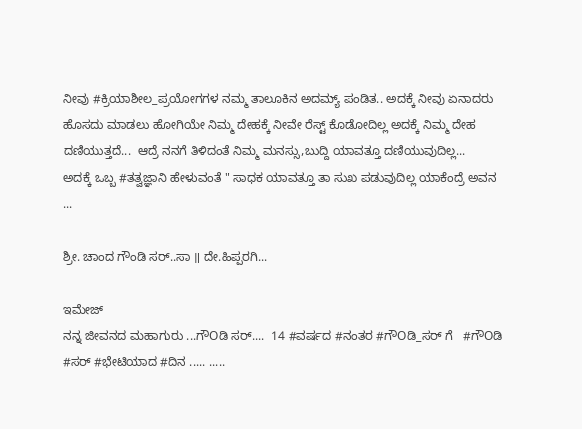ನೀವು #ಕ್ರಿಯಾಶೀಲ_ಪ್ರಯೋಗಗಳ ನಮ್ಮ ತಾಲೂಕಿನ ಅದಮ್ಯ್ ಪಂಡಿತ.. ಅದಕ್ಕೆ ನೀವು ಏನಾದರು ಹೊಸದು ಮಾಡಲು ಹೋಗಿಯೇ ನಿಮ್ಮ ದೇಹಕ್ಕೆ ನೀವೇ ರೆಸ್ಟ್ ಕೊಡೋದಿಲ್ಲ ಅದಕ್ಕೆ ನಿಮ್ಮ ದೇಹ ದಣಿಯುತ್ತದೆ...  ಆದ್ರೆ ನನಗೆ ತಿಳಿದಂತೆ ನಿಮ್ಮ ಮನಸ್ಸು,ಬುದ್ದಿ ಯಾವತ್ತೂ ದಣಿಯುವುದಿಲ್ಲ...                           ಅದಕ್ಕೆ ಒಬ್ಬ #ತತ್ವಜ್ಞಾನಿ ಹೇಳುವಂತೆ " ಸಾಧಕ ಯಾವತ್ತೂ ತಾ ಸುಖ ಪಡುವುದಿಲ್ಲ ಯಾಕೆಂದ್ರೆ ಅವನ ...

ಶ್ರೀ. ಚಾಂದ ಗೌಂಡಿ ಸರ್..ಸಾ ॥ ದೇ.ಹಿಪ್ಪರಗಿ...

ಇಮೇಜ್
ನನ್ನ ಜೀವನದ ಮಹಾಗುರು ...ಗೌOಡಿ ಸರ್....  14 #ವರ್ಷದ #ನಂತರ #ಗೌOಡಿ_ಸರ್ ಗೆ   #ಗೌOಡಿ #ಸರ್ #ಭೇಟಿಯಾದ #ದಿನ ..... .....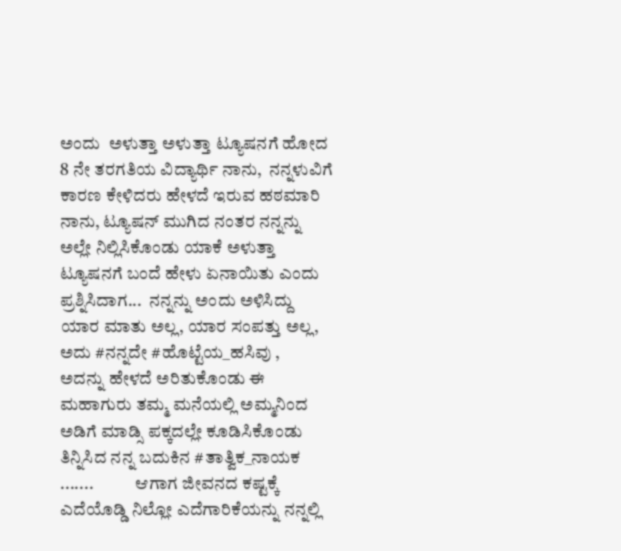ಅಂದು  ಅಳುತ್ತಾ ಅಳುತ್ತಾ ಟ್ಯೂಷನಗೆ ಹೋದ 8 ನೇ ತರಗತಿಯ ವಿದ್ಯಾರ್ಥಿ ನಾನು,  ನನ್ನಳುವಿಗೆ ಕಾರಣ ಕೇಳಿದರು ಹೇಳದೆ ಇರುವ ಹಠಮಾರಿ ನಾನು, ಟ್ಯೂಷನ್ ಮುಗಿದ ನಂತರ ನನ್ನನ್ನು ಅಲ್ಲೇ ನಿಲ್ಲಿಸಿಕೊಂಡು ಯಾಕೆ ಅಳುತ್ತಾ ಟ್ಯೂಷನಗೆ ಬಂದೆ ಹೇಳು ಏನಾಯಿತು ಎಂದು ಪ್ರಶ್ನಿಸಿದಾಗ...  ನನ್ನನ್ನು ಅಂದು ಅಳಿಸಿದ್ದು ಯಾರ ಮಾತು ಅಲ್ಲ, ಯಾರ ಸಂಪತ್ತು ಅಲ್ಲ,  ಅದು #ನನ್ನದೇ #ಹೊಟ್ಟೆಯ_ಹಸಿವು ,                        ಅದನ್ನು ಹೇಳದೆ ಅರಿತುಕೊಂಡು ಈ ಮಹಾಗುರು ತಮ್ಮ ಮನೆಯಲ್ಲಿ ಅಮ್ಮನಿಂದ ಅಡಿಗೆ ಮಾಡ್ಸಿ ಪಕ್ಕದಲ್ಲೇ ಕೂಡಿಸಿಕೊಂಡು ತಿನ್ನಿಸಿದ ನನ್ನ ಬದುಕಿನ #ತಾತ್ವಿಕ_ನಾಯಕ .......            ಆಗಾಗ ಜೀವನದ ಕಷ್ಟಕ್ಕೆ ಎದೆಯೊಡ್ಡಿ ನಿಲ್ಲೋ ಎದೆಗಾರಿಕೆಯನ್ನು ನನ್ನಲ್ಲಿ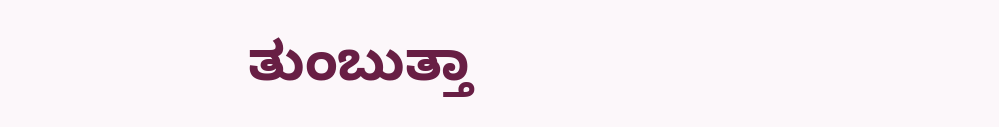ತುಂಬುತ್ತಾ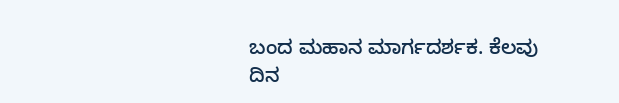ಬಂದ ಮಹಾನ ಮಾರ್ಗದರ್ಶಕ. ಕೆಲವು ದಿನ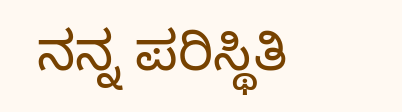ನನ್ನ ಪರಿಸ್ಥಿತಿ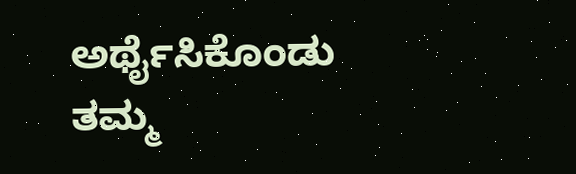ಅರ್ಥೈಸಿಕೊಂಡು ತಮ್ಮ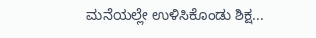ಮನೆಯಲ್ಲೇ ಉಳಿಸಿಕೊಂಡು ಶಿಕ್ಷ...